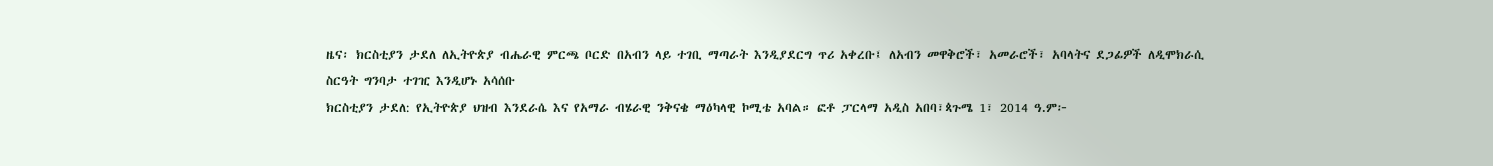ዜና፡ ክርስቲያን ታደለ ለኢትዮጵያ ብሔራዊ ምርጫ ቦርድ በአብን ላይ ተገቢ ማጣራት እንዲያደርግ ጥሪ አቀረቡ፤ ለአብን መዋቅሮች፣ አመራሮች፣ አባላትና ደጋፊዎች ለዲሞክራሲ ስርዓት ግንባታ ተገዢ እንዲሆኑ አሳሰቡ
ክርስቲያን ታደለ: የኢትዮጵያ ህዝብ እንደራሴ እና የአማራ ብሄራዊ ንቅናቄ ማዕካላዊ ኮሚቴ አባል። ፎቶ ፓርላማ አዲስ አበባ፣ጳጉሜ 1፣ 2014 ዓ.ም፦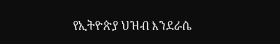የኢትዮጵያ ህዝብ እንደራሴ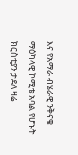እና የአማራ ብሄራዊ ንቅናቄ ማዕካላዊ ኮሚቴ አባል የሆኑት ክርስቲያን ታደለ ዛሬ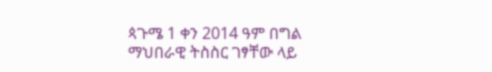ጳጉሜ 1 ቀን 2014 ዓም በግል ማህበራዊ ትስስር ገፃቸው ላይ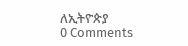ለኢትዮጵያ
0 Comments